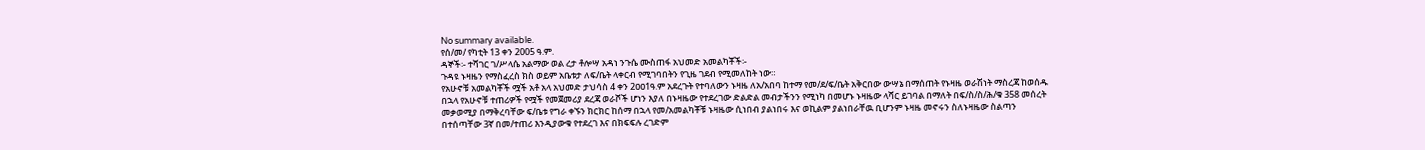No summary available.
የሰ/መ/ የካቲት 13 ቀን 2005 ዓ.ም.
ዳኞች፡- ተሻገር ገ/ሥላሴ አልማው ወል ረታ ቶሎሣ አዳነ ንጉሴ ሙስጠፋ አህመድ አመልካቾች፡-
ጉዳዩ ኑዛዜን የማስፈረስ ክስ ወይም አቤቱታ ለፍ/ቤት ላቀርብ የሚገባበትን የጊዜ ገደብ የሚመለከት ነው።
የአሁኖቹ አመልካቾች ሟች አቶ አላ አህመድ ታህሳስ 4 ቀን 2ዐዐ1ዓ.ም አደረጉት የተባለውን ኑዛዜ ለአ/አበባ ከተማ የመ/ደ/ፍ/ቤት አቅርበው ውሣኔ በማሰጠት የኑዛዜ ወራሽነት ማስረጃ ከወሰዱ በኋላ የአሁኖቹ ተጠሪዎች የሟች የመጀመሪያ ደረጃ ወራሾች ሆነን እያለ በኑዛዜው የተደረገው ድልድል መብታችንን የሚነካ በመሆኑ ኑዛዜው ላሻር ይገባል በማለት በፍ/ስ/ስ/ሕ/ቁ 358 መሰረት መቃወሚያ በማቅረባቸው ፍ/ቤቱ የግራ ቀኙን ክርክር ከሰማ በኋላ የመ/አመልካቾቹ ኑዛዜው ሲነበብ ያልነበሩ እና ወኪልም ያልነበራቸዉ ቢሆንም ኑዛዜ መኖሩን ስለኑዛዜው ስልጣን በተሰጣቸው 3ኛ በመ/ተጠሪ እንዲያውቁ የተደረገ እና በክፍፍሉ ረገድም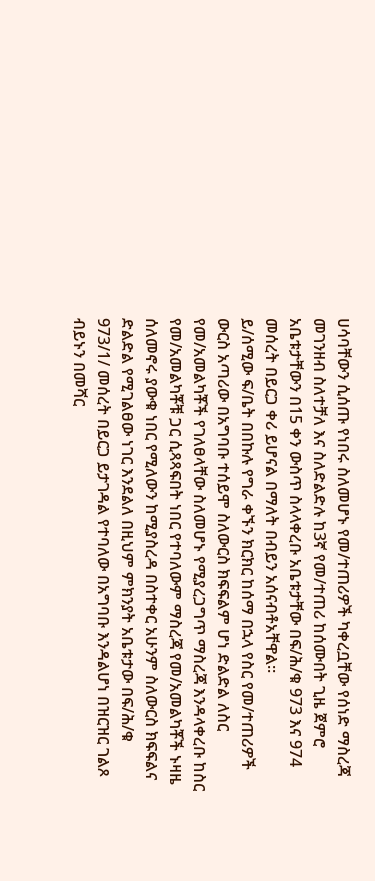ሀሳባቸውን ሲሰጡ የነበሩ ስለመሆኑ የመ/ተጠሪዎች ካቀረቧቸው የሰነድ ማስረጃ መገንዘብ ስለተቻለ እና ስለድልድሉ ከ3ኛ የመ/ተጠሪ ከሰሙበት ጊዜ ጀምሮ አቤቱታቸውን በ15 ቀን ውስጥ ስላላቀረቡ አቤቱታቸው በፍ/ሕ/ቁ 973 እና 974 መሰረት በይርጋ ቀሪ ይሆናል በማለት በብይን አሰናብቶአቸዋል።
ይ/ሰሚው ፍ/ቤት በበኩሉ የግራ ቀኙን ክርክር ከሰማ በኋላ የስር የመ/ተጠሪዎች ውርስ አጣሪው በአግባቡ ተሰይሞ ስለውርስ ክፍፍልም ሆነ ድልድል ለስር የመ/አመልካቾች የገለፀላቸው ስለመሆኑ የሚያረጋግጥ ማስረጃ እንዳላቀረቡ ከስር የመ/አመልካቾቹ ጋር ሲጻጻፍበት ነበር የተባለውም ማስረጃ የመ/አመልካቾች ኑዛዜ ሰለመኖሩ ያውቁ ነበር የሚለውን ከሚያስረዳ በስተቀር አሁንም ስለውርስ ክፍፍልና ድልድል የሚገልፀው ነገር እንደልለ በዚህም ምክንያት አቤቱታው በፍ/ሕ/ቁ 973/1/ መሰረት በይርጋ ይታገዳል የተባለው በአግባቡ እንዳልሆነ በዝርዝር ገልጾ ብይኑን በመሻር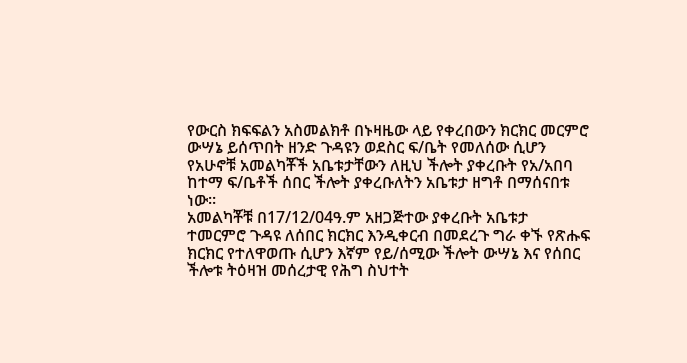የውርስ ክፍፍልን አስመልክቶ በኑዛዜው ላይ የቀረበውን ክርክር መርምሮ ውሣኔ ይሰጥበት ዘንድ ጉዳዩን ወደስር ፍ/ቤት የመለሰው ሲሆን የአሁኖቹ አመልካቾች አቤቱታቸውን ለዚህ ችሎት ያቀረቡት የአ/አበባ ከተማ ፍ/ቤቶች ሰበር ችሎት ያቀረቡለትን አቤቱታ ዘግቶ በማሰናበቱ ነው።
አመልካቾቹ በ17/12/04ዓ.ም አዘጋጅተው ያቀረቡት አቤቱታ ተመርምሮ ጉዳዩ ለሰበር ክርክር እንዲቀርብ በመደረጉ ግራ ቀኙ የጽሑፍ ክርክር የተለዋወጡ ሲሆን እኛም የይ/ሰሚው ችሎት ውሣኔ እና የሰበር ችሎቱ ትዕዛዝ መሰረታዊ የሕግ ስህተት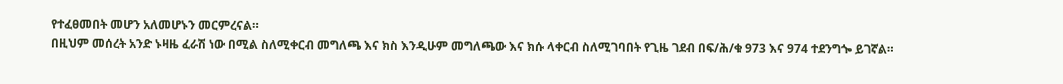የተፈፀመበት መሆን አለመሆኑን መርምረናል።
በዚህም መሰረት አንድ ኑዛዜ ፈራሽ ነው በሚል ስለሚቀርብ መግለጫ እና ክስ እንዲሁም መግለጫው እና ክሱ ላቀርብ ስለሚገባበት የጊዜ ገደብ በፍ/ሕ/ቁ 973 እና 974 ተደንግጐ ይገኛል።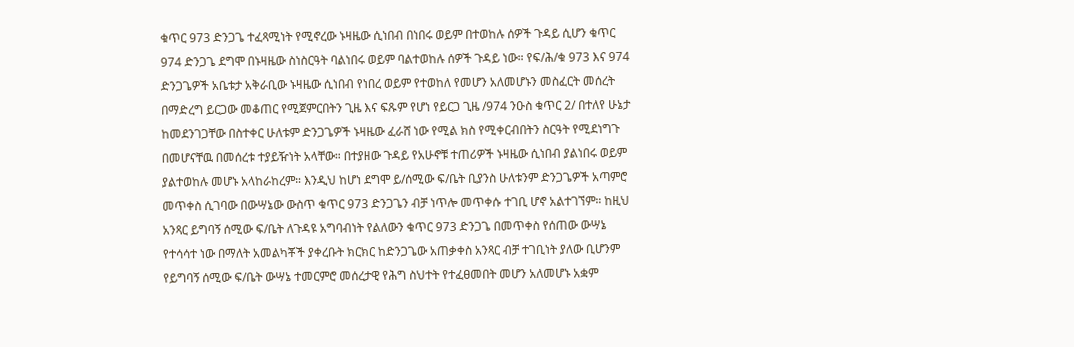ቁጥር 973 ድንጋጌ ተፈጻሚነት የሚኖረው ኑዛዜው ሲነበብ በነበሩ ወይም በተወከሉ ሰዎች ጉዳይ ሲሆን ቁጥር 974 ድንጋጌ ደግሞ በኑዛዜው ስነስርዓት ባልነበሩ ወይም ባልተወከሉ ሰዎች ጉዳይ ነው። የፍ/ሕ/ቁ 973 እና 974 ድንጋጌዎች አቤቱታ አቅራቢው ኑዛዜው ሲነበብ የነበረ ወይም የተወከለ የመሆን አለመሆኑን መስፈርት መሰረት በማድረግ ይርጋው መቆጠር የሚጀምርበትን ጊዜ እና ፍጹም የሆነ የይርጋ ጊዜ /974 ንዑስ ቁጥር 2/ በተለየ ሁኔታ ከመደንገጋቸው በስተቀር ሁለቱም ድንጋጌዎች ኑዛዜው ፈራሸ ነው የሚል ክስ የሚቀርብበትን ስርዓት የሚደነግጉ በመሆናቸዉ በመሰረቱ ተያይዥነት አላቸው። በተያዘው ጉዳይ የአሁኖቹ ተጠሪዎች ኑዛዜው ሲነበብ ያልነበሩ ወይም ያልተወከሉ መሆኑ አላከራከረም። እንዲህ ከሆነ ደግሞ ይ/ሰሚው ፍ/ቤት ቢያንስ ሁለቱንም ድንጋጌዎች አጣምሮ መጥቀስ ሲገባው በውሣኔው ውስጥ ቁጥር 973 ድንጋጌን ብቻ ነጥሎ መጥቀሱ ተገቢ ሆኖ አልተገኘም። ከዚህ አንጻር ይግባኝ ሰሚው ፍ/ቤት ለጉዳዩ አግባብነት የልለውን ቁጥር 973 ድንጋጌ በመጥቀስ የሰጠው ውሣኔ የተሳሳተ ነው በማለት አመልካቾች ያቀረቡት ክርክር ከድንጋጌው አጠቃቀስ አንጻር ብቻ ተገቢነት ያለው ቢሆንም የይግባኝ ሰሚው ፍ/ቤት ውሣኔ ተመርምሮ መሰረታዊ የሕግ ስህተት የተፈፀመበት መሆን አለመሆኑ አቋም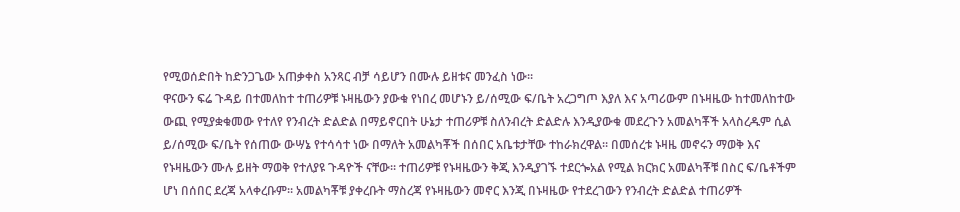የሚወሰድበት ከድንጋጌው አጠቃቀስ አንጻር ብቻ ሳይሆን በሙሉ ይዘቱና መንፈስ ነው።
ዋናውን ፍሬ ጉዳይ በተመለከተ ተጠሪዎቹ ኑዛዜውን ያውቁ የነበረ መሆኑን ይ/ሰሚው ፍ/ቤት አረጋግጦ እያለ እና አጣሪውም በኑዛዜው ከተመለከተው ውጪ የሚያቋቁመው የተለየ የንብረት ድልድል በማይኖርበት ሁኔታ ተጠሪዎቹ ስለንብረት ድልድሉ እንዲያውቁ መደረጉን አመልካቾች አላስረዱም ሲል ይ/ሰሚው ፍ/ቤት የሰጠው ውሣኔ የተሳሳተ ነው በማለት አመልካቾች በሰበር አቤቱታቸው ተከራክረዋል። በመሰረቱ ኑዛዜ መኖሩን ማወቅ እና የኑዛዜውን ሙሉ ይዘት ማወቅ የተለያዩ ጉዳዮች ናቸው። ተጠሪዎቹ የኑዛዜውን ቅጂ እንዲያገኙ ተደርጐአል የሚል ክርክር አመልካቾቹ በስር ፍ/ቤቶችም ሆነ በሰበር ደረጃ አላቀረቡም። አመልካቾቹ ያቀረቡት ማስረጃ የኑዛዜውን መኖር እንጂ በኑዛዜው የተደረገውን የንብረት ድልድል ተጠሪዎች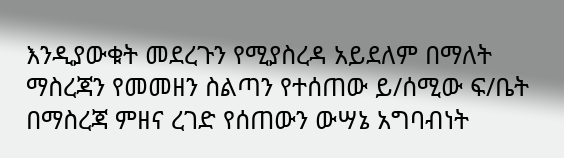እንዲያውቁት መደረጉን የሚያስረዳ አይደለም በማለት ማስረጃን የመመዘን ስልጣን የተሰጠው ይ/ሰሚው ፍ/ቤት በማስረጃ ምዘና ረገድ የሰጠውን ውሣኔ አግባብነት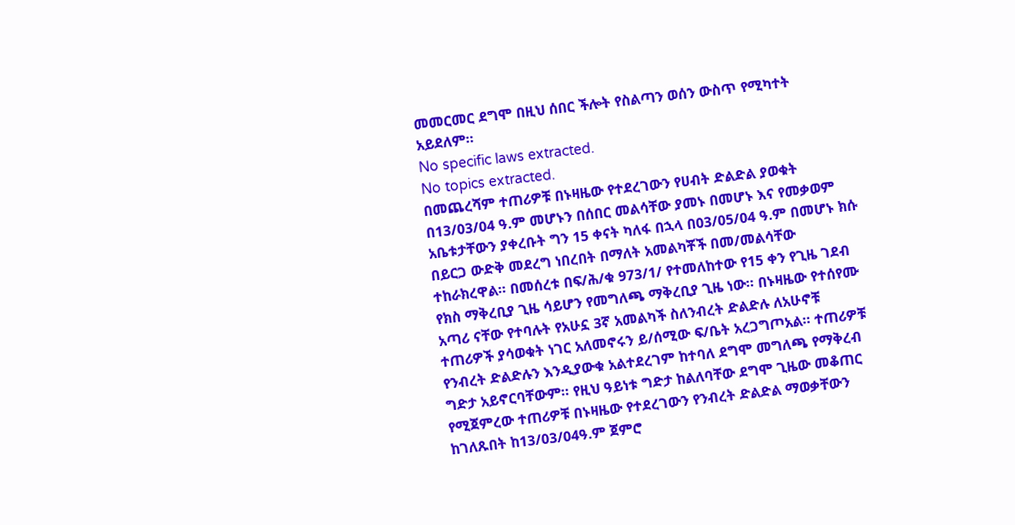መመርመር ደግሞ በዚህ ሰበር ችሎት የስልጣን ወሰን ውስጥ የሚካተት አይደለም።
No specific laws extracted.
No topics extracted.
በመጨረሻም ተጠሪዎቹ በኑዛዜው የተደረገውን የሀብት ድልድል ያወቁት በ13/03/04 ዓ.ም መሆኑን በሰበር መልሳቸው ያመኑ በመሆኑ እና የመቃወም አቤቱታቸውን ያቀረቡት ግን 15 ቀናት ካለፋ በኋላ በ03/05/04 ዓ.ም በመሆኑ ክሱ በይርጋ ውድቅ መደረግ ነበረበት በማለት አመልካቾች በመ/መልሳቸው ተከራክረዋል። በመሰረቱ በፍ/ሕ/ቁ 973/1/ የተመለከተው የ15 ቀን የጊዜ ገደብ የክስ ማቅረቢያ ጊዜ ሳይሆን የመግለጫ ማቅረቢያ ጊዜ ነው። በኑዛዜው የተሰየሙ አጣሪ ናቸው የተባሉት የአሁኗ 3ኛ አመልካች ስለንብረት ድልድሉ ለአሁኖቹ ተጠሪዎች ያሳወቁት ነገር አለመኖሩን ይ/ሰሚው ፍ/ቤት አረጋግጦአል። ተጠሪዎቹ የንብረት ድልድሉን እንዲያውቁ አልተደረገም ከተባለ ደግሞ መግለጫ የማቅረብ ግድታ አይኖርባቸውም። የዚህ ዓይነቱ ግድታ ከልለባቸው ደግሞ ጊዜው መቆጠር የሚጀምረው ተጠሪዎቹ በኑዛዜው የተደረገውን የንብረት ድልድል ማወቃቸውን ከገለጹበት ከ13/03/04ዓ.ም ጀምሮ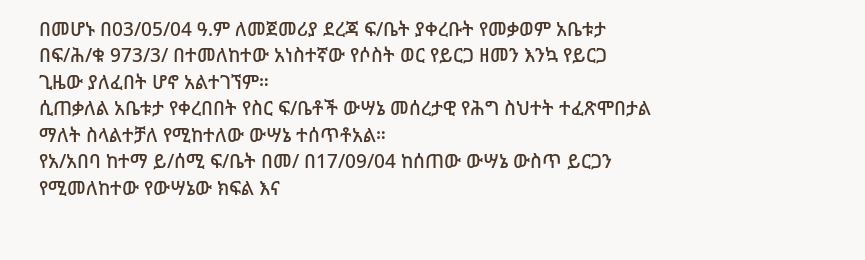በመሆኑ በ03/05/04 ዓ.ም ለመጀመሪያ ደረጃ ፍ/ቤት ያቀረቡት የመቃወም አቤቱታ በፍ/ሕ/ቁ 973/3/ በተመለከተው አነስተኛው የሶስት ወር የይርጋ ዘመን እንኳ የይርጋ ጊዜው ያለፈበት ሆኖ አልተገኘም።
ሲጠቃለል አቤቱታ የቀረበበት የስር ፍ/ቤቶች ውሣኔ መሰረታዊ የሕግ ስህተት ተፈጽሞበታል ማለት ስላልተቻለ የሚከተለው ውሣኔ ተሰጥቶአል።
የአ/አበባ ከተማ ይ/ሰሚ ፍ/ቤት በመ/ በ17/09/04 ከሰጠው ውሣኔ ውስጥ ይርጋን የሚመለከተው የውሣኔው ክፍል እና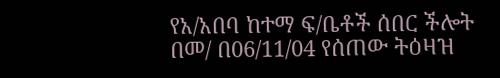የአ/አበባ ከተማ ፍ/ቤቶች ሰበር ችሎት በመ/ በ06/11/04 የሰጠው ትዕዛዝ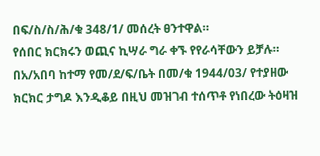በፍ/ስ/ስ/ሕ/ቁ 348/1/ መሰረት ፀንተዋል።
የሰበር ክርክሩን ወጪና ኪሣራ ግራ ቀኙ የየራሳቸውን ይቻሉ።
በአ/አበባ ከተማ የመ/ደ/ፍ/ቤት በመ/ቁ 1944/03/ የተያዘው ክርክር ታግዶ እንዲቆይ በዚህ መዝገብ ተሰጥቶ የነበረው ትዕዛዝ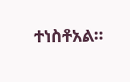ተነስቶአል።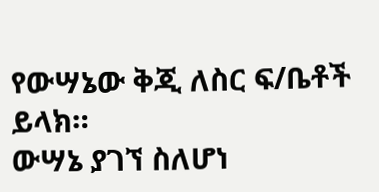የውሣኔው ቅጂ ለስር ፍ/ቤቶች ይላክ።
ውሣኔ ያገኘ ስለሆነ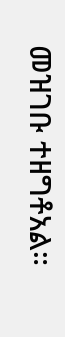መዝገቡ ተዘግቶአል።